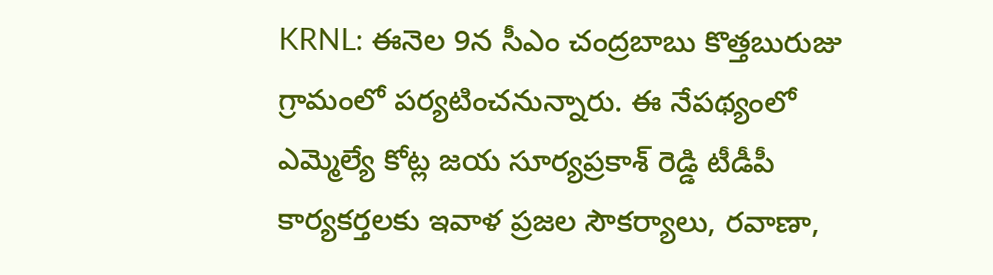KRNL: ఈనెల 9న సీఎం చంద్రబాబు కొత్తబురుజు గ్రామంలో పర్యటించనున్నారు. ఈ నేపథ్యంలో ఎమ్మెల్యే కోట్ల జయ సూర్యప్రకాశ్ రెడ్డి టీడీపీ కార్యకర్తలకు ఇవాళ ప్రజల సౌకర్యాలు, రవాణా,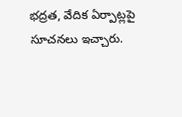భద్రత, వేదిక ఏర్పాట్లపై సూచనలు ఇచ్చారు.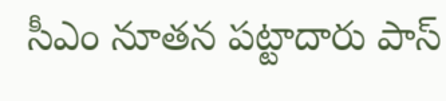సీఎం నూతన పట్టాదారు పాస్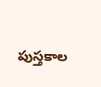పుస్తకాల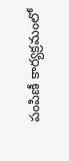పంపిణీ కార్యక్రమంలో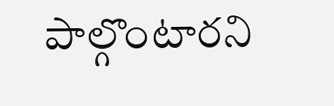పాల్గొంటారని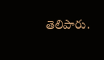తెలిపారు.